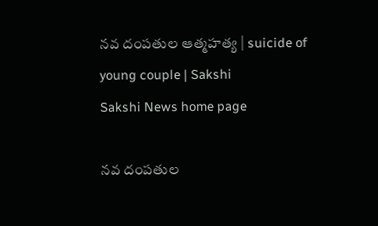నవ దంపతుల ఆత్మహత్య | suicide of young couple | Sakshi
Sakshi News home page

నవ దంపతుల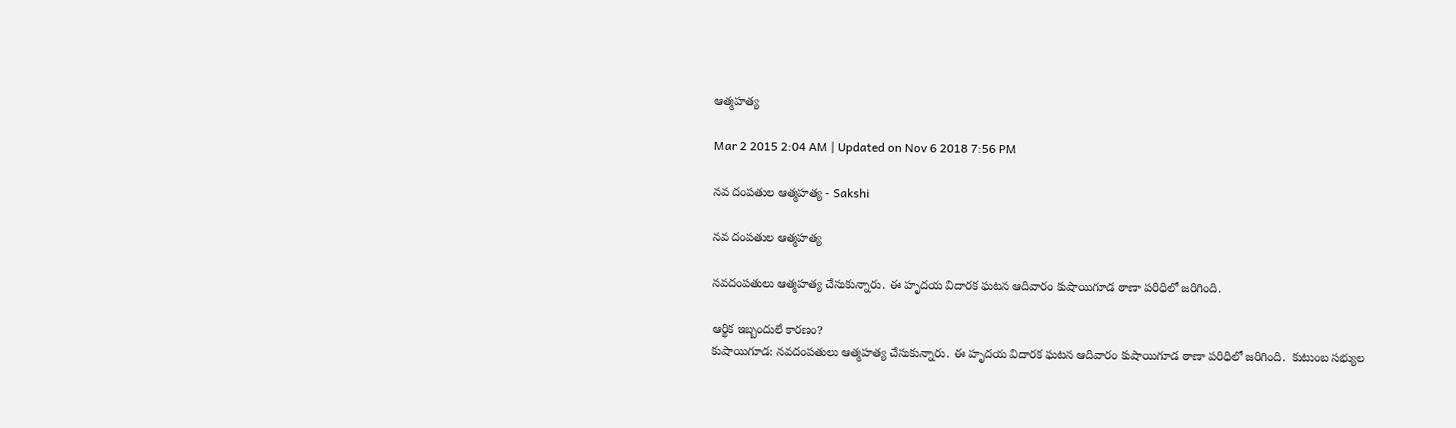ఆత్మహత్య

Mar 2 2015 2:04 AM | Updated on Nov 6 2018 7:56 PM

నవ దంపతుల ఆత్మహత్య - Sakshi

నవ దంపతుల ఆత్మహత్య

నవదంపతులు ఆత్మహత్య చేసుకున్నారు. ఈ హృదయ విదారక ఘటన ఆదివారం కుషాయిగూడ ఠాణా పరిధిలో జరిగింది.

ఆర్థిక ఇబ్బందులే కారణం?
కుషాయిగూడ: నవదంపతులు ఆత్మహత్య చేసుకున్నారు. ఈ హృదయ విదారక ఘటన ఆదివారం కుషాయిగూడ ఠాణా పరిధిలో జరిగింది.  కుటుంబ సభ్యుల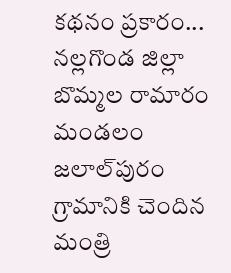కథనం ప్రకారం... నల్లగొండ జిల్లా బొమ్మల రామారం మండలం జలాల్‌పురం గ్రామానికి చెందిన మంత్రి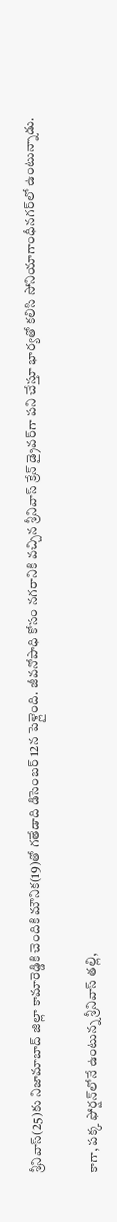శ్రీనివాస్(25)కు నిజామాబాద్ జిల్లా కామారెడ్డికి చెందికి మౌనిక(19)తో గతేడాది డిసెంబర్ 12న పెళ్లైంది. జీవనోపాధి కోసం నగరానికి వచ్చిన శ్రీనివాస్ క్రేన్ డ్రైవర్‌గా పని చేస్తూ భార్యతో కలిసి సోనియాగాంధీనగర్‌లో ఉంటున్నాడు.

కాగా, పక్క ఫోర్షన్‌లోనే ఉంటున్న శ్రీనివాస్ తల్లి,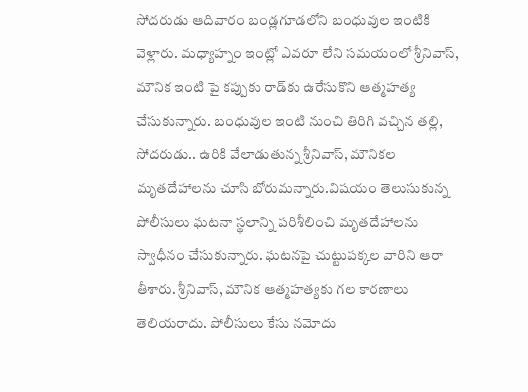సోదరుడు ఆదివారం బండ్లగూడలోని బంధువుల ఇంటికి వెళ్లారు. మధ్యాహ్నం ఇంట్లో ఎవరూ లేని సమయంలో శ్రీనివాస్, మౌనిక ఇంటి పై కప్పుకు రాడ్‌కు ఉరేసుకొని ఆత్మహత్య చేసుకున్నారు. బంధువుల ఇంటి నుంచి తిరిగి వచ్చిన తల్లి, సోదరుడు.. ఉరికి వేలాడుతున్న శ్రీనివాస్, మౌనికల మృతదేహాలను చూసి బోరుమన్నారు.విషయం తెలుసుకున్న పోలీసులు ఘటనా స్థలాన్ని పరిశీలించి మృతదేహాలను స్వాధీనం చేసుకున్నారు. ఘటనపై చుట్టుపక్కల వారిని ఆరా తీశారు. శ్రీనివాస్, మౌనిక ఆత్మహత్యకు గల కారణాలు తెలియరాదు. పోలీసులు కేసు నమోదు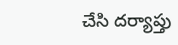చేసి దర్యాప్తు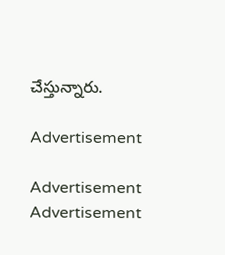చేస్తున్నారు.

Advertisement

Advertisement
Advertisement